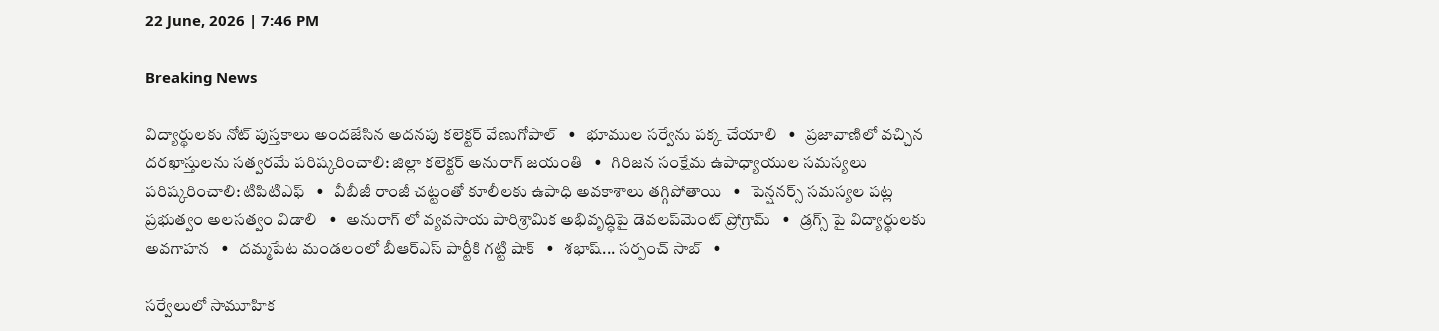22 June, 2026 | 7:46 PM

Breaking News

విద్యార్థులకు నోట్ పుస్తకాలు అందజేసిన అదనపు కలెక్టర్ వేణుగోపాల్   •   భూముల సర్వేను పక్క చేయాలి   •   ప్రజావాణిలో వచ్చిన దరఖాస్తులను సత్వరమే పరిష్కరించాలి: జిల్లా కలెక్టర్ అనురాగ్ జయంతి   •   గిరిజన సంక్షేమ ఉపాధ్యాయుల సమస్యలు పరిష్కరించాలి: టిపిటిఎఫ్   •   వీబీజీ రాంజీ చట్టంతో కూలీలకు ఉపాధి అవకాశాలు తగ్గిపోతాయి   •   పెన్షనర్స్ సమస్యల పట్ల ప్రభుత్వం అలసత్వం విడాలి   •   అనురాగ్ లో వ్యవసాయ పారిశ్రామిక అభివృద్ధిపై డెవలప్‌మెంట్ ప్రోగ్రామ్   •   డ్రగ్స్ పై విద్యార్థులకు అవగాహన   •   దమ్మపేట మండలంలో బీఆర్ఎస్ పార్టీకి గట్టి షాక్   •   శభాష్... సర్పంచ్ సాబ్   •

సర్వేలులో సామూహిక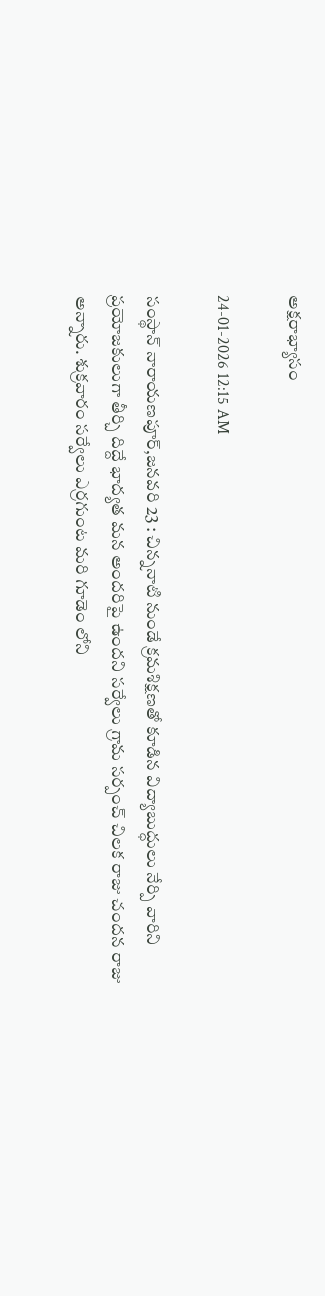అక్షరాభ్యాసం

24-01-2026 12:15 AM

సంస్థాన్ నారాయణపూర్,జనవరి 23 : చిన్ననాటి నుండే క్రమశిక్షణతో కూడిన విద్యాబుద్ధులు నేర్పి వారిని ప్రయోజకులుగా తీర్చి దిద్దే భాద్యత మన అందరిపై ఉందని సర్వేలు గ్రామ సర్పంచ్ చిలక రాజు చందన రాజు అన్నారు. శుక్రవారం సర్వేలు ఎర్రగుంట మరి గూడెం లోని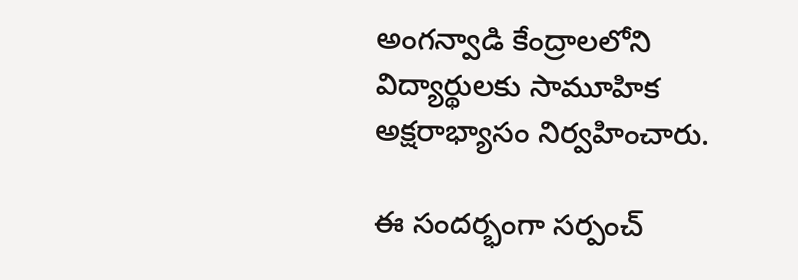అంగన్వాడి కేంద్రాలలోని విద్యార్థులకు సామూహిక అక్షరాభ్యాసం నిర్వహించారు.

ఈ సందర్భంగా సర్పంచ్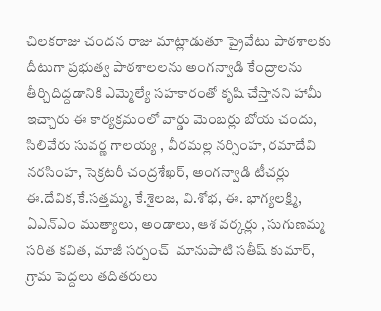చిలకరాజు చందన రాజు మాట్లాడుతూ ప్రైవేటు పాఠశాలకు దీటుగా ప్రభుత్వ పాఠశాలలను అంగన్వాడి కేంద్రాలను తీర్చిదిద్దడానికి ఎమ్మెల్యే సహకారంతో కృషి చేస్తానని హామీ ఇచ్చారు ఈ కార్యక్రమంలో వార్డు మెంబర్లు బోయ చందు, సిలివేరు సువర్ణ గాలయ్య , వీరమల్ల నర్సింహ, రమాదేవి నరసింహ, సెక్రటరీ చంద్రశేఖర్, అంగన్వాడి టీచర్లు ఈ.దేవిక,కే.సత్తమ్మ, కే.శైలజ, వి.శోభ, ఈ. భాగ్యలక్ష్మి, ఏఎన్‌ఎం ముత్యాలు, అండాలు, ఆశ వర్కర్లు , సుగుణమ్మ సరిత కవిత, మాజీ సర్పంచ్  మానుపాటి సతీష్ కుమార్,  గ్రామ పెద్దలు తదితరులు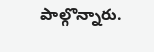పాల్గొన్నారు.